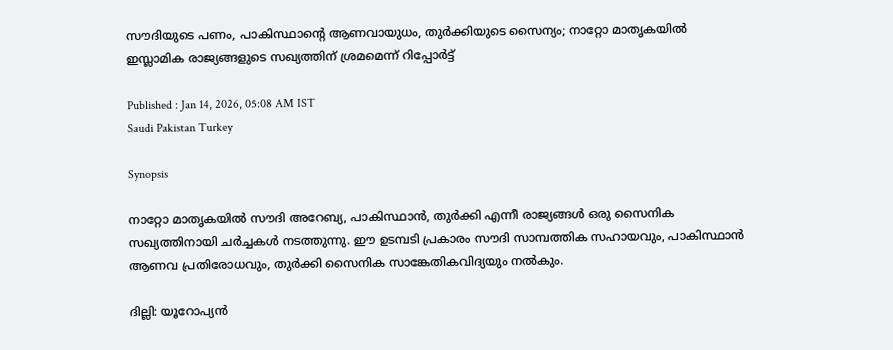സൗദിയുടെ പണം, പാകിസ്ഥാന്‍റെ ആണവായുധം, തുര്‍ക്കിയുടെ സൈന്യം; നാറ്റോ മാതൃകയില്‍ ഇസ്ലാമിക രാജ്യങ്ങളുടെ സഖ്യത്തിന് ശ്രമമെന്ന് റിപ്പോര്‍ട്ട്

Published : Jan 14, 2026, 05:08 AM IST
Saudi Pakistan Turkey

Synopsis

നാറ്റോ മാതൃകയിൽ സൗദി അറേബ്യ, പാകിസ്ഥാൻ, തുർക്കി എന്നീ രാജ്യങ്ങൾ ഒരു സൈനിക സഖ്യത്തിനായി ചർച്ചകൾ നടത്തുന്നു. ഈ ഉടമ്പടി പ്രകാരം സൗദി സാമ്പത്തിക സഹായവും, പാകിസ്ഥാൻ ആണവ പ്രതിരോധവും, തുർക്കി സൈനിക സാങ്കേതികവിദ്യയും നൽകും.

ദില്ലി: യൂറോപ്യന്‍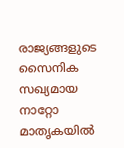രാജ്യങ്ങളുടെ സൈനിക സഖ്യമായ നാറ്റോ മാതൃകയില്‍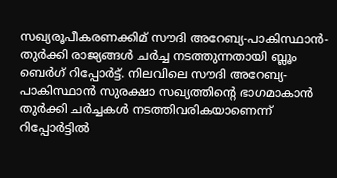സഖ്യരൂപീകരണക്കിമ് സൗദി അറേബ്യ-പാകിസ്ഥാൻ-തുര്‍ക്കി രാജ്യങ്ങള്‍ ചര്‍ച്ച നടത്തുന്നതായി ബ്ലൂം ബെര്‍ഗ് റിപ്പോര്‍ട്ട്. നിലവിലെ സൗദി അറേബ്യ-പാകിസ്ഥാൻ സുരക്ഷാ സഖ്യത്തിന്‍റെ ഭാഗമാകാൻ തുർക്കി ചർച്ചകൾ നടത്തിവരികയാണെന്ന് റിപ്പോര്‍ട്ടില്‍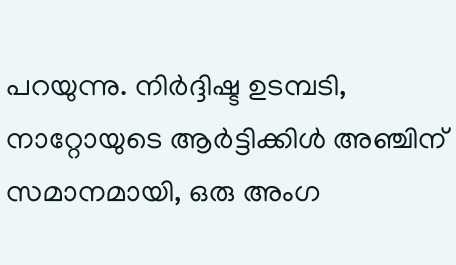പറയുന്നു. നിർദ്ദിഷ്ട ഉടമ്പടി, നാറ്റോയുടെ ആർട്ടിക്കിൾ അഞ്ചിന് സമാനമായി, ഒരു അംഗ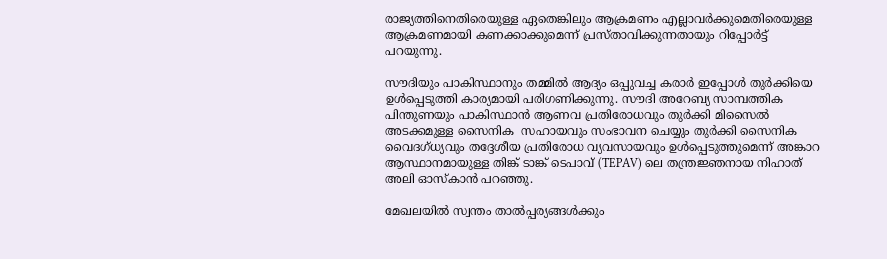രാജ്യത്തിനെതിരെയുള്ള ഏതെങ്കിലും ആക്രമണം എല്ലാവർക്കുമെതിരെയുള്ള ആക്രമണമായി കണക്കാക്കുമെന്ന് പ്രസ്താവിക്കുന്നതായും റിപ്പോര്‍ട്ട് പറയുന്നു.

സൗദിയും പാകിസ്ഥാനും തമ്മിൽ ആദ്യം ഒപ്പുവച്ച കരാർ ഇപ്പോൾ തുര്‍ക്കിയെ ഉള്‍പ്പെടുത്തി കാര്യമായി പരിഗണിക്കുന്നു. സൗദി അറേബ്യ സാമ്പത്തിക പിന്തുണയും പാകിസ്ഥാൻ ആണവ പ്രതിരോധവും തുര്‍ക്കി മിസൈല്‍ അടക്കമുള്ള സൈനിക  സഹായവും സംഭാവന ചെയ്യും തുർക്കി സൈനിക വൈദഗ്ധ്യവും തദ്ദേശീയ പ്രതിരോധ വ്യവസായവും ഉള്‍പ്പെടുത്തുമെന്ന് അങ്കാറ ആസ്ഥാനമായുള്ള തിങ്ക് ടാങ്ക് ടെപാവ് (TEPAV) ലെ തന്ത്രജ്ഞനായ നിഹാത് അലി ഓസ്‌കാൻ പറഞ്ഞു.

മേഖലയിൽ സ്വന്തം താൽപ്പര്യങ്ങൾക്കും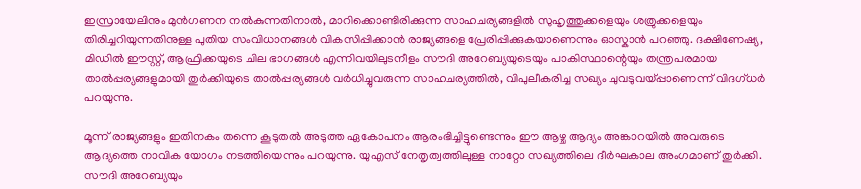ഇസ്രായേലിനും മുൻഗണന നൽകുന്നതിനാൽ, മാറിക്കൊണ്ടിരിക്കുന്ന സാഹചര്യങ്ങളില്‍ സുഹൃത്തുക്കളെയും ശത്രുക്കളെയും തിരിച്ചറിയുന്നതിനുള്ള പുതിയ സംവിധാനങ്ങൾ വികസിപ്പിക്കാൻ രാജ്യങ്ങളെ പ്രേരിപ്പിക്കുകയാണെന്നും ഓസ്കാൻ പറഞ്ഞു. ദക്ഷിണേഷ്യ, മിഡിൽ ഈസ്റ്റ്, ആഫ്രിക്കയുടെ ചില ഭാഗങ്ങൾ എന്നിവയിലുടനീളം സൗദി അറേബ്യയുടെയും പാകിസ്ഥാന്റെയും തന്ത്രപരമായ താൽപ്പര്യങ്ങളുമായി തുർക്കിയുടെ താൽപ്പര്യങ്ങൾ വർധിച്ചുവരുന്ന സാഹചര്യത്തിൽ, വിപുലീകരിച്ച സഖ്യം ചുവടുവയ്പ്പാണെന്ന് വിദഗ്ധര്‍ പറയുന്നു.

മൂന്ന് രാജ്യങ്ങളും ഇതിനകം തന്നെ കൂടുതൽ അടുത്ത ഏകോപനം ആരംഭിച്ചിട്ടുണ്ടെന്നും ഈ ആഴ്ച ആദ്യം അങ്കാറയിൽ അവരുടെ ആദ്യത്തെ നാവിക യോഗം നടത്തിയെന്നും പറയുന്നു. യുഎസ് നേതൃത്വത്തിലുള്ള നാറ്റോ സഖ്യത്തിലെ ദീർഘകാല അംഗമാണ് തുർക്കി. സൗദി അറേബ്യയും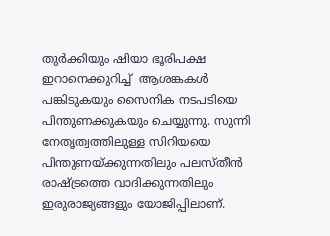തുർക്കിയും ഷിയാ ഭൂരിപക്ഷ ഇറാനെക്കുറിച്ച്  ആശങ്കകൾ പങ്കിടുകയും സൈനിക നടപടിയെ പിന്തുണക്കുകയും ചെയ്യുന്നു. സുന്നി നേതൃത്വത്തിലുള്ള സിറിയയെ പിന്തുണയ്ക്കുന്നതിലും പലസ്തീൻ രാഷ്ട്രത്തെ വാദിക്കുന്നതിലും ഇരുരാജ്യങ്ങളും യോജിപ്പിലാണ്.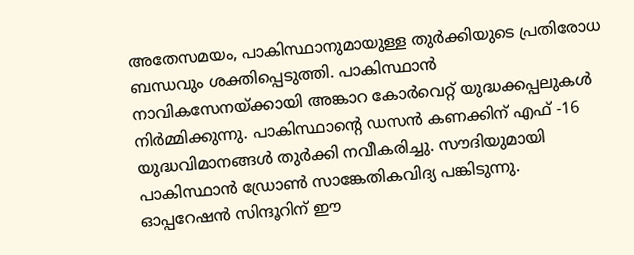അതേസമയം, പാകിസ്ഥാനുമായുള്ള തുർക്കിയുടെ പ്രതിരോധ ബന്ധവും ശക്തിപ്പെടുത്തി. പാകിസ്ഥാൻ നാവികസേനയ്ക്കായി അങ്കാറ കോർവെറ്റ് യുദ്ധക്കപ്പലുകൾ നിർമ്മിക്കുന്നു. പാകിസ്ഥാന്റെ ഡസൻ കണക്കിന് എഫ് -16 യുദ്ധവിമാനങ്ങൾ തുര്‍ക്കി നവീകരിച്ചു. സൗദിയുമായി പാകിസ്ഥാന്‍ ഡ്രോൺ സാങ്കേതികവിദ്യ പങ്കിടുന്നു. ഓപ്പറേഷന്‍ സിന്ദൂറിന് ഈ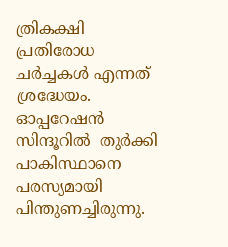ത്രികക്ഷി പ്രതിരോധ ചർച്ചകൾ എന്നത് ശ്രദ്ധേയം.  ഓപ്പറേഷൻ സിന്ദൂറില്‍  തുർക്കി പാകിസ്ഥാനെ പരസ്യമായി പിന്തുണച്ചിരുന്നു.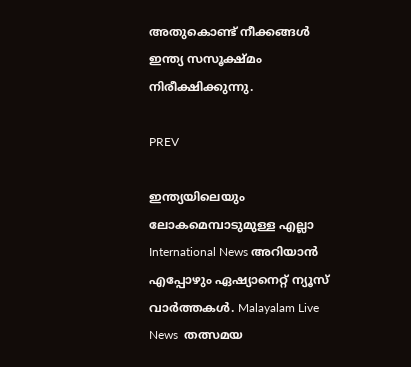അതുകൊണ്ട് നീക്കങ്ങള്‍ ഇന്ത്യ സസൂക്ഷ്മം നിരീക്ഷിക്കുന്നു.

PREV

ഇന്ത്യയിലെയും ലോകമെമ്പാടുമുള്ള എല്ലാ International News അറിയാൻ എപ്പോഴും ഏഷ്യാനെറ്റ് ന്യൂസ് വാർത്തകൾ. Malayalam Live News  തത്സമയ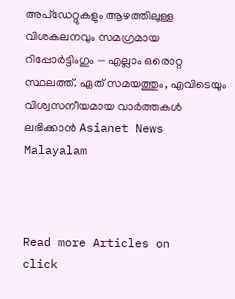അപ്‌ഡേറ്റുകളും ആഴത്തിലുള്ള വിശകലനവും സമഗ്രമായ റിപ്പോർട്ടിംഗും — എല്ലാം ഒരൊറ്റ സ്ഥലത്ത്. ഏത് സമയത്തും, എവിടെയും വിശ്വസനീയമായ വാർത്തകൾ ലഭിക്കാൻ Asianet News Malayalam



Read more Articles on
click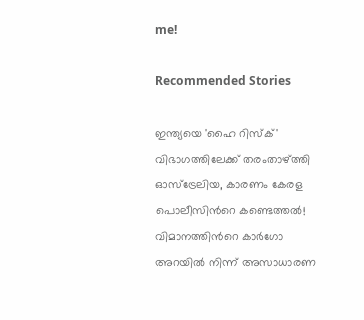me!

Recommended Stories

ഇന്ത്യയെ 'ഹൈ റിസ്ക്' വിഭാഗത്തിലേക്ക് തരംതാഴ്ത്തി ഓസ്ട്രേലിയ, കാരണം കേരള പൊലീസിന്‍റെ കണ്ടെത്തല്‍!
വിമാനത്തിന്‍റെ കാർഗോ അറയിൽ നിന്ന് അസാധാരണ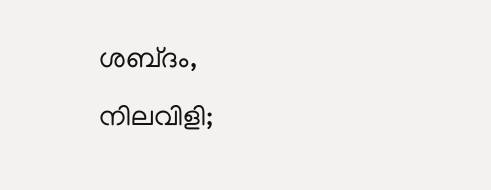ശബ്‍ദം, നിലവിളി;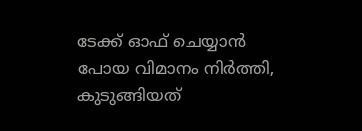ടേക്ക് ഓഫ് ചെയ്യാൻ പോയ വിമാനം നിർത്തി, കുടുങ്ങിയത്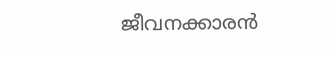ജീവനക്കാരൻ